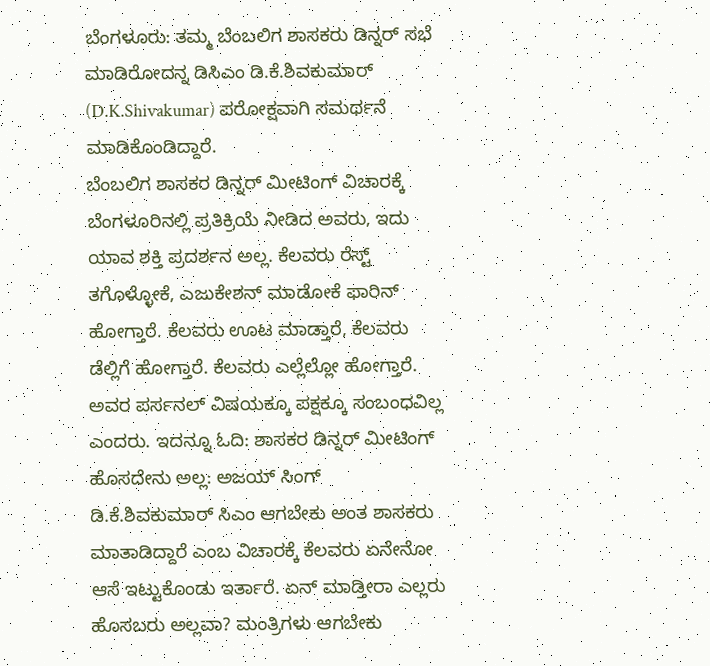ಬೆಂಗಳೂರು: ತಮ್ಮ ಬೆಂಬಲಿಗ ಶಾಸಕರು ಡಿನ್ನರ್ ಸಭೆ ಮಾಡಿರೋದನ್ನ ಡಿಸಿಎಂ ಡಿ.ಕೆ.ಶಿವಕುಮಾರ್ (D.K.Shivakumar) ಪರೋಕ್ಷವಾಗಿ ಸಮರ್ಥನೆ ಮಾಡಿಕೊಂಡಿದ್ದಾರೆ.
ಬೆಂಬಲಿಗ ಶಾಸಕರ ಡಿನ್ನರ್ ಮೀಟಿಂಗ್ ವಿಚಾರಕ್ಕೆ ಬೆಂಗಳೂರಿನಲ್ಲಿ ಪ್ರತಿಕ್ರಿಯೆ ನೀಡಿದ ಅವರು, ಇದು ಯಾವ ಶಕ್ತಿ ಪ್ರದರ್ಶನ ಅಲ್ಲ. ಕೆಲವರು ರೆಸ್ಟ್ ತಗೊಳ್ಳೋಕೆ, ಎಜುಕೇಶನ್ ಮಾಡೋಕೆ ಫಾರಿನ್ ಹೋಗ್ತಾರೆ. ಕೆಲವರು ಊಟ ಮಾಡ್ತಾರೆ, ಕೆಲವರು ಡೆಲ್ಲಿಗೆ ಹೋಗ್ತಾರೆ. ಕೆಲವರು ಎಲ್ಲೆಲ್ಲೋ ಹೋಗ್ತಾರೆ. ಅವರ ಪರ್ಸನಲ್ ವಿಷಯಕ್ಕೂ ಪಕ್ಷಕ್ಕೂ ಸಂಬಂಧವಿಲ್ಲ ಎಂದರು. ಇದನ್ನೂ ಓದಿ: ಶಾಸಕರ ಡಿನ್ನರ್ ಮೀಟಿಂಗ್ ಹೊಸದೇನು ಅಲ್ಲ: ಅಜಯ್ ಸಿಂಗ್
ಡಿ.ಕೆ.ಶಿವಕುಮಾರ್ ಸಿಎಂ ಆಗಬೇಕು ಅಂತ ಶಾಸಕರು ಮಾತಾಡಿದ್ದಾರೆ ಎಂಬ ವಿಚಾರಕ್ಕೆ ಕೆಲವರು ಏನೇನೋ ಆಸೆ ಇಟ್ಟುಕೊಂಡು ಇರ್ತಾರೆ. ಏನ್ ಮಾಡ್ತೀರಾ ಎಲ್ಲರು ಹೊಸಬರು ಅಲ್ಲವಾ? ಮಂತ್ರಿಗಳು ಆಗಬೇಕು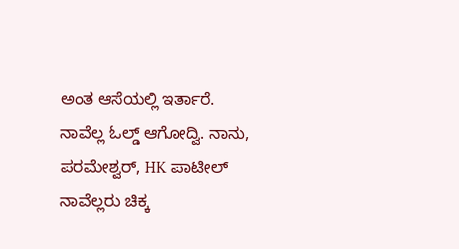ಅಂತ ಆಸೆಯಲ್ಲಿ ಇರ್ತಾರೆ. ನಾವೆಲ್ಲ ಓಲ್ಡ್ ಆಗೋದ್ವಿ. ನಾನು, ಪರಮೇಶ್ವರ್, HK ಪಾಟೀಲ್ ನಾವೆಲ್ಲರು ಚಿಕ್ಕ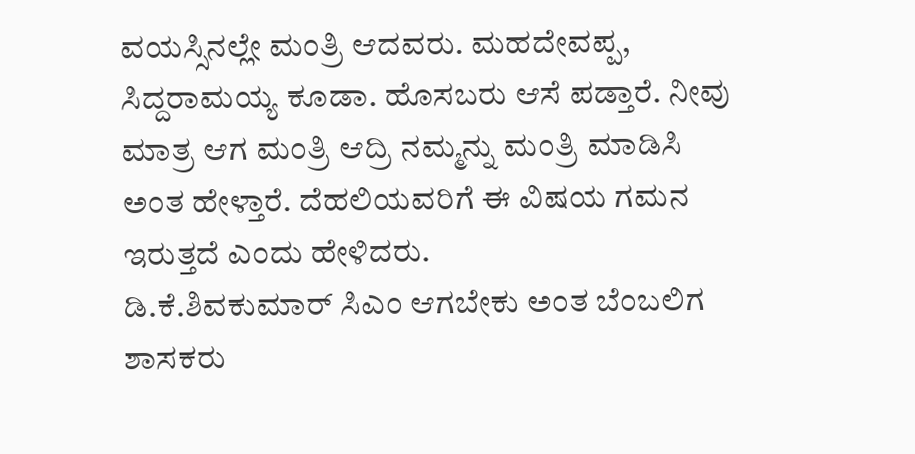ವಯಸ್ಸಿನಲ್ಲೇ ಮಂತ್ರಿ ಆದವರು. ಮಹದೇವಪ್ಪ, ಸಿದ್ದರಾಮಯ್ಯ ಕೂಡಾ. ಹೊಸಬರು ಆಸೆ ಪಡ್ತಾರೆ. ನೀವು ಮಾತ್ರ ಆಗ ಮಂತ್ರಿ ಆದ್ರಿ ನಮ್ಮನ್ನು ಮಂತ್ರಿ ಮಾಡಿಸಿ ಅಂತ ಹೇಳ್ತಾರೆ. ದೆಹಲಿಯವರಿಗೆ ಈ ವಿಷಯ ಗಮನ ಇರುತ್ತದೆ ಎಂದು ಹೇಳಿದರು.
ಡಿ.ಕೆ.ಶಿವಕುಮಾರ್ ಸಿಎಂ ಆಗಬೇಕು ಅಂತ ಬೆಂಬಲಿಗ ಶಾಸಕರು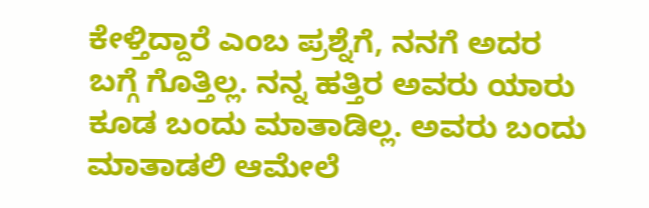ಕೇಳ್ತಿದ್ದಾರೆ ಎಂಬ ಪ್ರಶ್ನೆಗೆ, ನನಗೆ ಅದರ ಬಗ್ಗೆ ಗೊತ್ತಿಲ್ಲ. ನನ್ನ ಹತ್ತಿರ ಅವರು ಯಾರು ಕೂಡ ಬಂದು ಮಾತಾಡಿಲ್ಲ. ಅವರು ಬಂದು ಮಾತಾಡಲಿ ಆಮೇಲೆ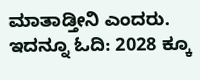ಮಾತಾಡ್ತೀನಿ ಎಂದರು. ಇದನ್ನೂ ಓದಿ: 2028 ಕ್ಕೂ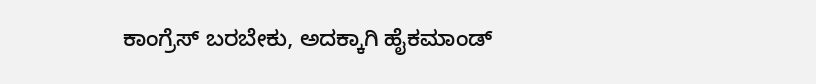ಕಾಂಗ್ರೆಸ್ ಬರಬೇಕು, ಅದಕ್ಕಾಗಿ ಹೈಕಮಾಂಡ್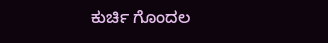ಕುರ್ಚಿ ಗೊಂದಲ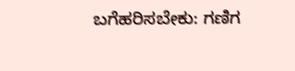ಬಗೆಹರಿಸಬೇಕು: ಗಣಿಗ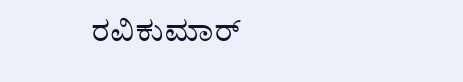ರವಿಕುಮಾರ್